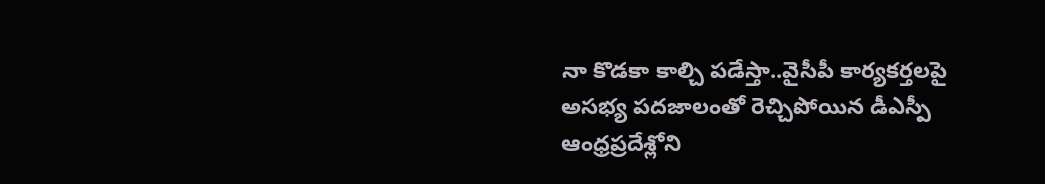నా కొడకా కాల్చి పడేస్తా..వైసీపీ కార్యకర్తలపై అసభ్య పదజాలంతో రెచ్చిపోయిన డీఎస్పీ
ఆంధ్రప్రదేశ్లోని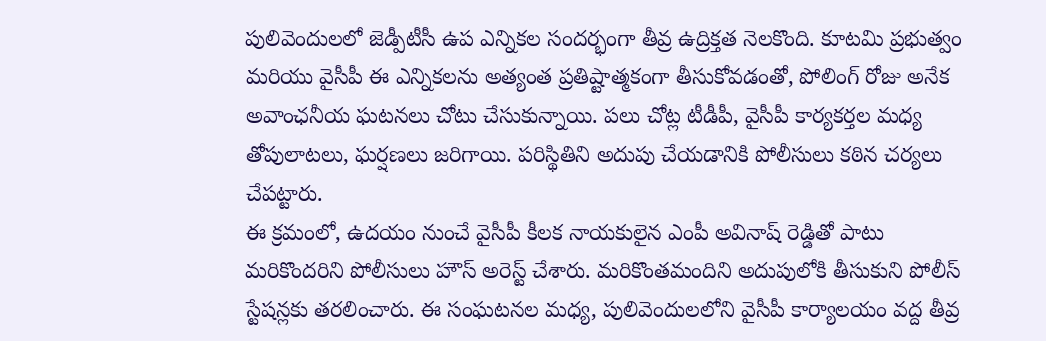పులివెందులలో జెడ్పీటీసీ ఉప ఎన్నికల సందర్భంగా తీవ్ర ఉద్రిక్తత నెలకొంది. కూటమి ప్రభుత్వం మరియు వైసీపీ ఈ ఎన్నికలను అత్యంత ప్రతిష్టాత్మకంగా తీసుకోవడంతో, పోలింగ్ రోజు అనేక అవాంఛనీయ ఘటనలు చోటు చేసుకున్నాయి. పలు చోట్ల టీడీపీ, వైసీపీ కార్యకర్తల మధ్య తోపులాటలు, ఘర్షణలు జరిగాయి. పరిస్థితిని అదుపు చేయడానికి పోలీసులు కఠిన చర్యలు చేపట్టారు.
ఈ క్రమంలో, ఉదయం నుంచే వైసీపీ కీలక నాయకులైన ఎంపీ అవినాష్ రెడ్డితో పాటు మరికొందరిని పోలీసులు హౌస్ అరెస్ట్ చేశారు. మరికొంతమందిని అదుపులోకి తీసుకుని పోలీస్ స్టేషన్లకు తరలించారు. ఈ సంఘటనల మధ్య, పులివెందులలోని వైసీపీ కార్యాలయం వద్ద తీవ్ర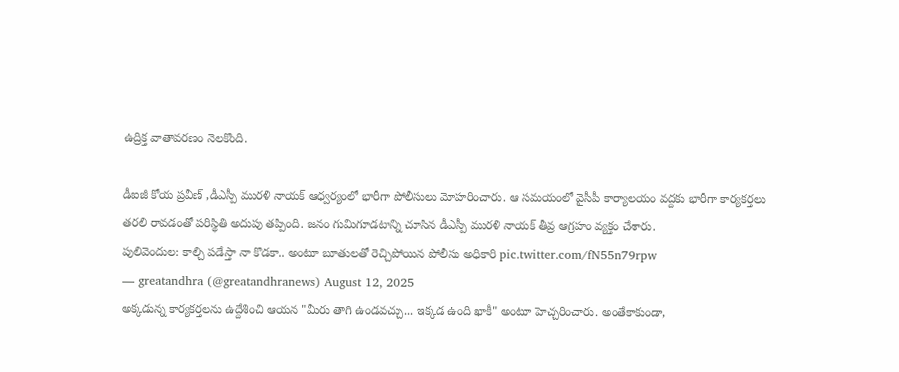ఉద్రిక్త వాతావరణం నెలకొంది.

డీఐజీ కోయ ప్రవీణ్ ,డీఎస్పీ మురళి నాయక్ ఆధ్వర్యంలో భారీగా పోలీసులు మోహరించారు. ఆ సమయంలో వైసీపీ కార్యాలయం వద్దకు భారీగా కార్యకర్తలు తరలి రావడంతో పరిస్థితి అదుపు తప్పింది. జనం గుమిగూడటాన్ని చూసిన డీఎస్పీ మురళి నాయక్ తీవ్ర ఆగ్రహం వ్యక్తం చేశారు.
పులివెందుల: కాల్చి పడేస్తా నా కొడకా.. అంటూ బూతులతో రెచ్చిపోయిన పోలీసు అధికారి pic.twitter.com/fN55n79rpw
— greatandhra (@greatandhranews) August 12, 2025
అక్కడున్న కార్యకర్తలను ఉద్దేశించి ఆయన "మీరు తాగి ఉండవచ్చు... ఇక్కడ ఉంది ఖాకీ" అంటూ హెచ్చరించారు. అంతేకాకుండా,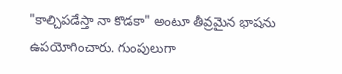"కాల్చిపడేస్తా నా కొడకా" అంటూ తీవ్రమైన భాషను ఉపయోగించారు. గుంపులుగా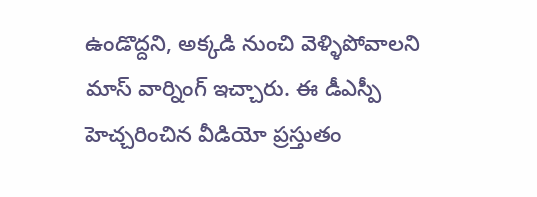ఉండొద్దని, అక్కడి నుంచి వెళ్ళిపోవాలని మాస్ వార్నింగ్ ఇచ్చారు. ఈ డీఎస్పీ హెచ్చరించిన వీడియో ప్రస్తుతం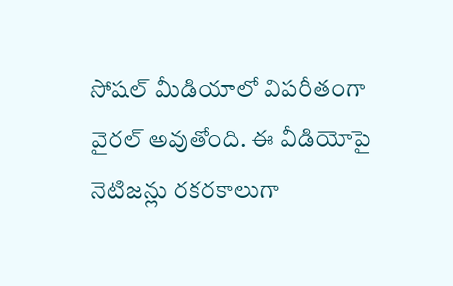సోషల్ మీడియాలో విపరీతంగా వైరల్ అవుతోంది. ఈ వీడియోపై నెటిజన్లు రకరకాలుగా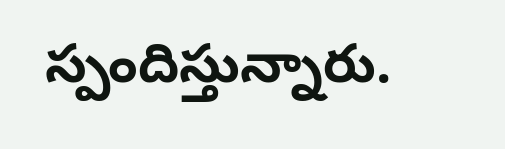స్పందిస్తున్నారు.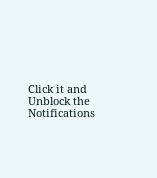Click it and Unblock the Notifications